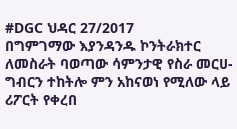#DGC ህዳር 27/2017
በግምገማው እያንዳንዱ ኮንትራክተር ለመስራት ባወጣው ሳምንታዊ የስራ መርሀ-ግብርን ተከትሎ ምን አከናወነ የሚለው ላይ ሪፖርት የቀረበ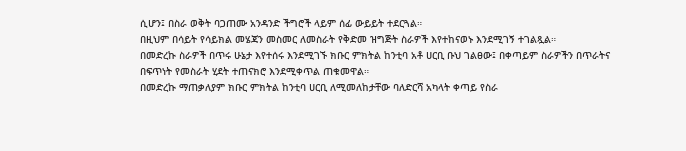ሲሆን፤ በስራ ወቅት ባጋጠሙ አንዳንድ ችግሮች ላይም ሰፊ ውይይት ተደርጓል።
በዚህም በሳይት የሳይክል መሄጃን መስመር ለመስራት የቅድመ ዝግጅት ስራዎች እየተከናወኑ እንደሚገኝ ተገልጿል።
በመድረኩ ስራዎች በጥሩ ሁኔታ እየተሰሩ እንደሚገኙ ክቡር ምክትል ከንቲባ አቶ ሀርቢ ቡህ ገልፀው፤ በቀጣይም ስራዎችን በጥራትና በፍጥነት የመስራት ሂደት ተጠናክሮ እንደሚቀጥል ጠቁመዋል።
በመድረኩ ማጠቃለያም ክቡር ምክትል ከንቲባ ሀርቢ ለሚመለከታቸው ባለድርሻ አካላት ቀጣይ የስራ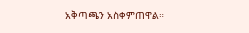አቅጣጫን አስቀምጠዋል።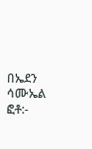በኤደን ሳሙኤል
ፎቶ:-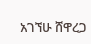አገኘሁ ሸዋረጋ